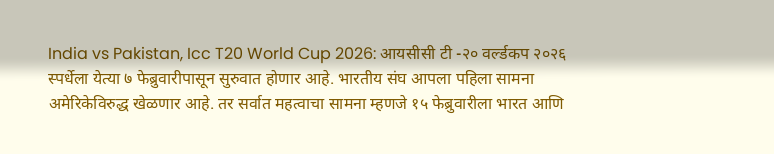India vs Pakistan, Icc T20 World Cup 2026: आयसीसी टी -२० वर्ल्डकप २०२६ स्पर्धेला येत्या ७ फेब्रुवारीपासून सुरुवात होणार आहे. भारतीय संघ आपला पहिला सामना अमेरिकेविरुद्ध खेळणार आहे. तर सर्वात महत्वाचा सामना म्हणजे १५ फेब्रुवारीला भारत आणि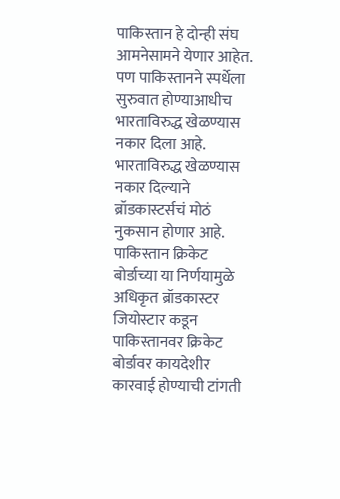पाकिस्तान हे दोन्ही संघ आमनेसामने येणार आहेत. पण पाकिस्तानने स्पर्धेला सुरुवात होण्याआधीच भारताविरुद्ध खेळण्यास नकार दिला आहे. भारताविरुद्ध खेळण्यास नकार दिल्याने ब्रॉडकास्टर्सचं मोठं नुकसान होणार आहे. पाकिस्तान क्रिकेट बोर्डाच्या या निर्णयामुळे अधिकृत ब्रॉडकास्टर जियोस्टार कडून पाकिस्तानवर क्रिकेट बोर्डावर कायदेशीर कारवाई होण्याची टांगती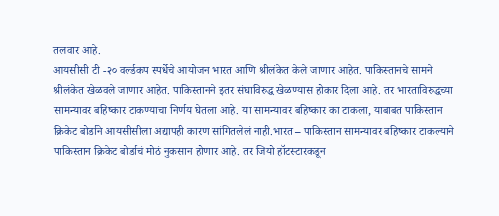तलवार आहे.
आयसीसी टी -२० वर्ल्डकप स्पर्धेचे आयोजन भारत आणि श्रीलंकेत केले जाणार आहेत. पाकिस्तानचे सामने श्रीलंकेत खेळवले जाणार आहेत. पाकिस्तानने इतर संघाविरुद्ध खेळण्यास होकार दिला आहे. तर भारताविरुद्धच्या सामन्यावर बहिष्कार टाकण्याचा निर्णय घेतला आहे. या सामन्यावर बहिष्कार का टाकला, याबाबत पाकिस्तान क्रिकेट बोर्डाने आयसीसीला अद्यापही कारण सांगितलेलं नाही.भारत – पाकिस्तान सामन्यावर बहिष्कार टाकल्याने पाकिस्तान क्रिकेट बोर्डाचं मोठं नुकसान होणार आहे. तर जियो हॉटस्टारकडून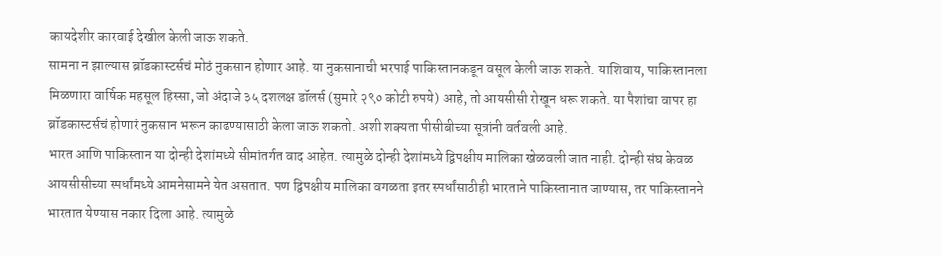कायदेशीर कारवाई देखील केली जाऊ शकते.
सामना न झाल्यास ब्रॉडकास्टर्सचं मोठं नुकसान होणार आहे. या नुकसानाची भरपाई पाकिस्तानकडून वसूल केली जाऊ शकते. याशिवाय, पाकिस्तानला मिळणारा वार्षिक महसूल हिस्सा, जो अंदाजे ३५ दशलक्ष डॉलर्स (सुमारे २९० कोटी रुपये) आहे, तो आयसीसी रोखून धरू शकते. या पैशांचा वापर हा ब्रॉडकास्टर्सचं होणारं नुकसान भरून काढण्यासाठी केला जाऊ शकतो. अशी शक्यता पीसीबीच्या सूत्रांनी वर्तवली आहे.
भारत आणि पाकिस्तान या दोन्ही देशांमध्ये सीमांतर्गत वाद आहेत. त्यामुळे दोन्ही देशांमध्ये द्विपक्षीय मालिका खेळवली जात नाही. दोन्ही संघ केवळ आयसीसीच्या स्पर्धांमध्ये आमनेसामने येत असतात. पण द्विपक्षीय मालिका वगळता इतर स्पर्धांसाठीही भारताने पाकिस्तानात जाण्यास, तर पाकिस्तानने भारतात येण्यास नकार दिला आहे. त्यामुळे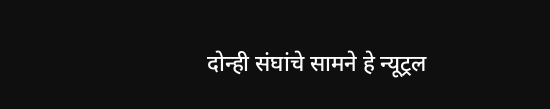दोन्ही संघांचे सामने हे न्यूट्रल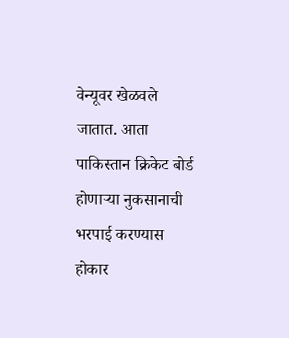वेन्यूवर खेळवले जातात. आता पाकिस्तान क्रिकेट बोर्ड होणाऱ्या नुकसानाची भरपाई करण्यास होकार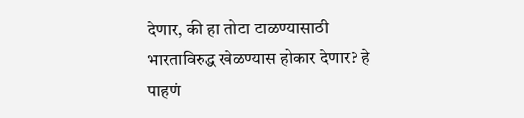देणार, की हा तोटा टाळण्यासाठी भारताविरुद्ध खेळण्यास होकार देणार? हे पाहणं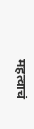महत्वाचं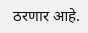ठरणार आहे.